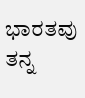ಭಾರತವು ತನ್ನ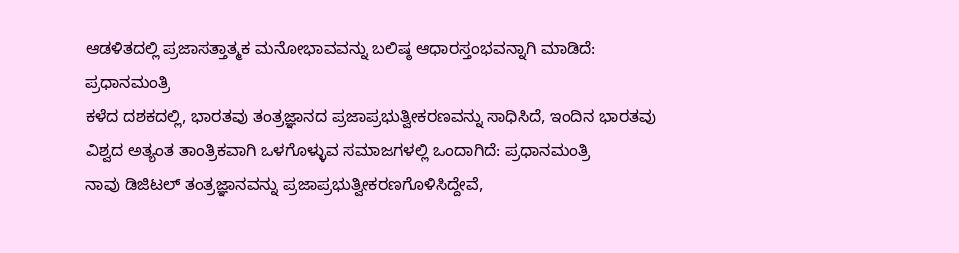ಆಡಳಿತದಲ್ಲಿ ಪ್ರಜಾಸತ್ತಾತ್ಮಕ ಮನೋಭಾವವನ್ನು ಬಲಿಷ್ಠ ಆಧಾರಸ್ತಂಭವನ್ನಾಗಿ ಮಾಡಿದೆ: ಪ್ರಧಾನಮಂತ್ರಿ
ಕಳೆದ ದಶಕದಲ್ಲಿ, ಭಾರತವು ತಂತ್ರಜ್ಞಾನದ ಪ್ರಜಾಪ್ರಭುತ್ವೀಕರಣವನ್ನು ಸಾಧಿಸಿದೆ, ಇಂದಿನ ಭಾರತವು ವಿಶ್ವದ ಅತ್ಯಂತ ತಾಂತ್ರಿಕವಾಗಿ ಒಳಗೊಳ್ಳುವ ಸಮಾಜಗಳಲ್ಲಿ ಒಂದಾಗಿದೆ: ಪ್ರಧಾನಮಂತ್ರಿ
ನಾವು ಡಿಜಿಟಲ್ ತಂತ್ರಜ್ಞಾನವನ್ನು ಪ್ರಜಾಪ್ರಭುತ್ವೀಕರಣಗೊಳಿಸಿದ್ದೇವೆ,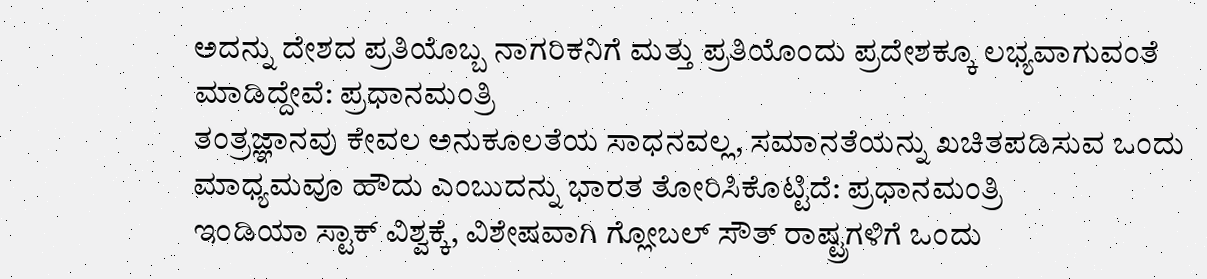ಅದನ್ನು ದೇಶದ ಪ್ರತಿಯೊಬ್ಬ ನಾಗರಿಕನಿಗೆ ಮತ್ತು ಪ್ರತಿಯೊಂದು ಪ್ರದೇಶಕ್ಕೂ ಲಭ್ಯವಾಗುವಂತೆ ಮಾಡಿದ್ದೇವೆ: ಪ್ರಧಾನಮಂತ್ರಿ
ತಂತ್ರಜ್ಞಾನವು ಕೇವಲ ಅನುಕೂಲತೆಯ ಸಾಧನವಲ್ಲ, ಸಮಾನತೆಯನ್ನು ಖಚಿತಪಡಿಸುವ ಒಂದು ಮಾಧ್ಯಮವೂ ಹೌದು ಎಂಬುದನ್ನು ಭಾರತ ತೋರಿಸಿಕೊಟ್ಟಿದೆ: ಪ್ರಧಾನಮಂತ್ರಿ
ಇಂಡಿಯಾ ಸ್ಟಾಕ್ ವಿಶ್ವಕ್ಕೆ, ವಿಶೇಷವಾಗಿ ಗ್ಲೋಬಲ್ ಸೌತ್ ರಾಷ್ಟ್ರಗಳಿಗೆ ಒಂದು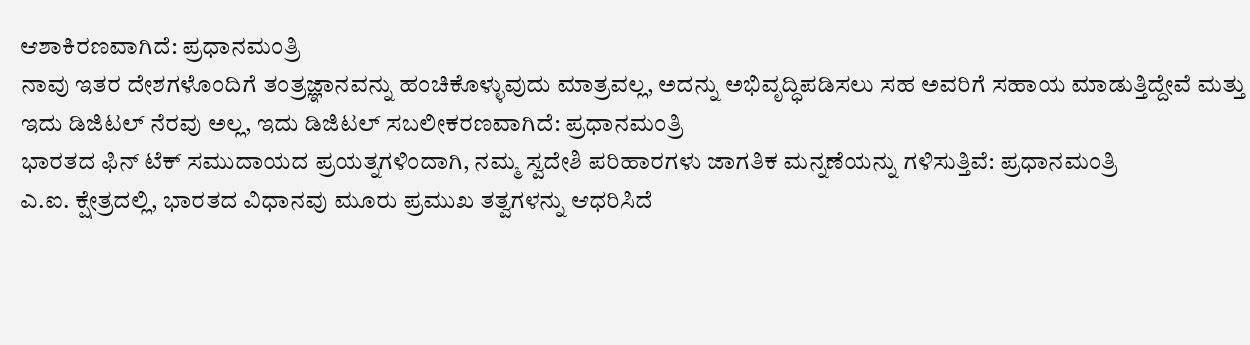ಆಶಾಕಿರಣವಾಗಿದೆ: ಪ್ರಧಾನಮಂತ್ರಿ
ನಾವು ಇತರ ದೇಶಗಳೊಂದಿಗೆ ತಂತ್ರಜ್ಞಾನವನ್ನು ಹಂಚಿಕೊಳ್ಳುವುದು ಮಾತ್ರವಲ್ಲ, ಅದನ್ನು ಅಭಿವೃದ್ಧಿಪಡಿಸಲು ಸಹ ಅವರಿಗೆ ಸಹಾಯ ಮಾಡುತ್ತಿದ್ದೇವೆ ಮತ್ತು ಇದು ಡಿಜಿಟಲ್ ನೆರವು ಅಲ್ಲ, ಇದು ಡಿಜಿಟಲ್ ಸಬಲೀಕರಣವಾಗಿದೆ: ಪ್ರಧಾನಮಂತ್ರಿ
ಭಾರತದ ಫಿನ್ ಟೆಕ್ ಸಮುದಾಯದ ಪ್ರಯತ್ನಗಳಿಂದಾಗಿ, ನಮ್ಮ ಸ್ವದೇಶಿ ಪರಿಹಾರಗಳು ಜಾಗತಿಕ ಮನ್ನಣೆಯನ್ನು ಗಳಿಸುತ್ತಿವೆ: ಪ್ರಧಾನಮಂತ್ರಿ
ಎ.ಐ. ಕ್ಷೇತ್ರದಲ್ಲಿ, ಭಾರತದ ವಿಧಾನವು ಮೂರು ಪ್ರಮುಖ ತತ್ವಗಳನ್ನು ಆಧರಿಸಿದೆ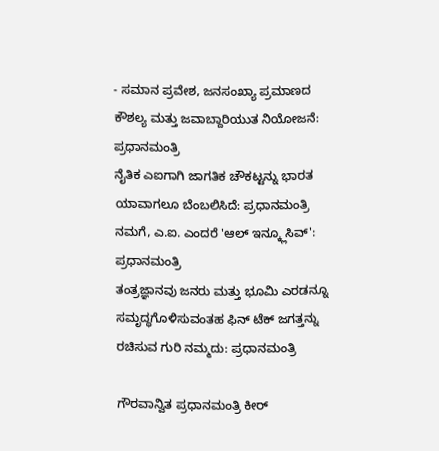- ಸಮಾನ ಪ್ರವೇಶ, ಜನಸಂಖ್ಯಾ ಪ್ರಮಾಣದ ಕೌಶಲ್ಯ ಮತ್ತು ಜವಾಬ್ದಾರಿಯುತ ನಿಯೋಜನೆ: ಪ್ರಧಾನಮಂತ್ರಿ
ನೈತಿಕ ಎಐಗಾಗಿ ಜಾಗತಿಕ ಚೌಕಟ್ಟನ್ನು ಭಾರತ ಯಾವಾಗಲೂ ಬೆಂಬಲಿಸಿದೆ: ಪ್ರಧಾನಮಂತ್ರಿ
ನಮಗೆ, ಎ.ಐ. ಎಂದರೆ 'ಆಲ್ ಇನ್ಕ್ಲೂಸಿವ್': ಪ್ರಧಾನಮಂತ್ರಿ
ತಂತ್ರಜ್ಞಾನವು ಜನರು ಮತ್ತು ಭೂಮಿ ಎರಡನ್ನೂ ಸಮೃದ್ಧಗೊಳಿಸುವಂತಹ ಫಿನ್ ಟೆಕ್ ಜಗತ್ತನ್ನು ರಚಿಸುವ ಗುರಿ ನಮ್ಮದು: ಪ್ರಧಾನಮಂತ್ರಿ

ಗೌರವಾನ್ವಿತ ಪ್ರಧಾನಮಂತ್ರಿ ಕೀರ್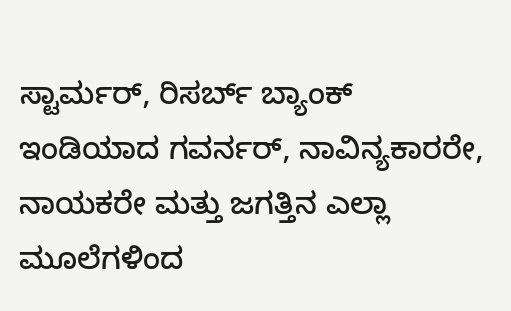ಸ್ಟಾರ್ಮರ್, ರಿಸರ್ಬ್ ಬ್ಯಾಂಕ್ ಇಂಡಿಯಾದ ಗವರ್ನರ್, ನಾವಿನ್ಯಕಾರರೇ, ನಾಯಕರೇ ಮತ್ತು ಜಗತ್ತಿನ ಎಲ್ಲಾ ಮೂಲೆಗಳಿಂದ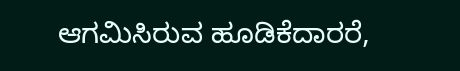ಆಗಮಿಸಿರುವ ಹೂಡಿಕೆದಾರರೆ,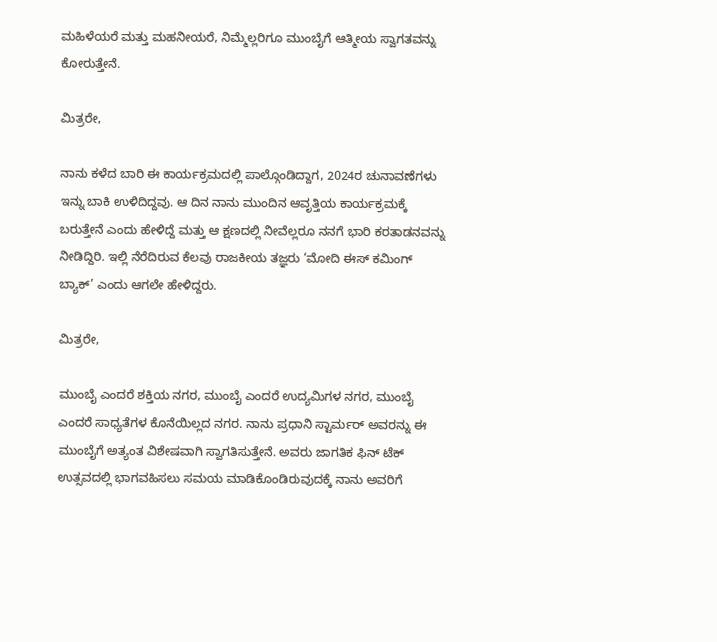ಮಹಿಳೆಯರೆ ಮತ್ತು ಮಹನೀಯರೆ, ನಿಮ್ಮೆಲ್ಲರಿಗೂ ಮುಂಬೈಗೆ ಆತ್ಮೀಯ ಸ್ವಾಗತವನ್ನು ಕೋರುತ್ತೇನೆ.

ಮಿತ್ರರೇ,

ನಾನು ಕಳೆದ ಬಾರಿ ಈ ಕಾರ್ಯಕ್ರಮದಲ್ಲಿ ಪಾಲ್ಗೊಂಡಿದ್ದಾಗ, 2024ರ ಚುನಾವಣೆಗಳು ಇನ್ನು ಬಾಕಿ ಉಳಿದಿದ್ದವು. ಆ ದಿನ ನಾನು ಮುಂದಿನ ಆವೃತ್ತಿಯ ಕಾರ್ಯಕ್ರಮಕ್ಕೆ ಬರುತ್ತೇನೆ ಎಂದು ಹೇಳಿದ್ದೆ ಮತ್ತು ಆ ಕ್ಷಣದಲ್ಲಿ ನೀವೆಲ್ಲರೂ ನನಗೆ ಭಾರಿ ಕರತಾಡನವನ್ನು ನೀಡಿದ್ದಿರಿ. ಇಲ್ಲಿ ನೆರೆದಿರುವ ಕೆಲವು ರಾಜಕೀಯ ತಜ್ಞರು ‘ಮೋದಿ ಈಸ್ ಕಮಿಂಗ್ ಬ್ಯಾಕ್’ ಎಂದು ಆಗಲೇ ಹೇಳಿದ್ದರು.

ಮಿತ್ರರೇ,

ಮುಂಬೈ ಎಂದರೆ ಶಕ್ತಿಯ ನಗರ, ಮುಂಬೈ ಎಂದರೆ ಉದ್ಯಮಿಗಳ ನಗರ, ಮುಂಬೈ ಎಂದರೆ ಸಾಧ್ಯತೆಗಳ ಕೊನೆಯಿಲ್ಲದ ನಗರ. ನಾನು ಪ್ರಧಾನಿ ಸ್ಟಾರ್ಮರ್ ಅವರನ್ನು ಈ ಮುಂಬೈಗೆ ಅತ್ಯಂತ ವಿಶೇಷವಾಗಿ ಸ್ವಾಗತಿಸುತ್ತೇನೆ. ಅವರು ಜಾಗತಿಕ ಫಿನ್ ಟೆಕ್ ಉತ್ಸವದಲ್ಲಿ ಭಾಗವಹಿಸಲು ಸಮಯ ಮಾಡಿಕೊಂಡಿರುವುದಕ್ಕೆ ನಾನು ಅವರಿಗೆ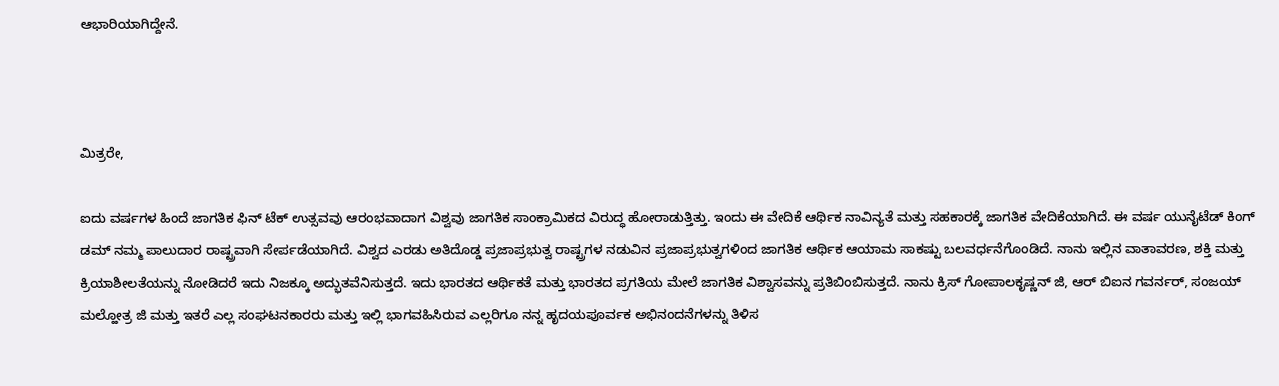ಆಭಾರಿಯಾಗಿದ್ದೇನೆ.



ಮಿತ್ರರೇ,

ಐದು ವರ್ಷಗಳ ಹಿಂದೆ ಜಾಗತಿಕ ಫಿನ್ ಟೆಕ್ ಉತ್ಸವವು ಆರಂಭವಾದಾಗ ವಿಶ್ವವು ಜಾಗತಿಕ ಸಾಂಕ್ರಾಮಿಕದ ವಿರುದ್ಧ ಹೋರಾಡುತ್ತಿತ್ತು. ಇಂದು ಈ ವೇದಿಕೆ ಆರ್ಥಿಕ ನಾವಿನ್ಯತೆ ಮತ್ತು ಸಹಕಾರಕ್ಕೆ ಜಾಗತಿಕ ವೇದಿಕೆಯಾಗಿದೆ. ಈ ವರ್ಷ ಯುನೈಟೆಡ್ ಕಿಂಗ್ ಡಮ್ ನಮ್ಮ ಪಾಲುದಾರ ರಾಷ್ಟ್ರವಾಗಿ ಸೇರ್ಪಡೆಯಾಗಿದೆ. ವಿಶ್ವದ ಎರಡು ಅತಿದೊಡ್ಡ ಪ್ರಜಾಪ್ರಭುತ್ವ ರಾಷ್ಟ್ರಗಳ ನಡುವಿನ ಪ್ರಜಾಪ್ರಭುತ್ವಗಳಿಂದ ಜಾಗತಿಕ ಆರ್ಥಿಕ ಆಯಾಮ ಸಾಕಷ್ಟು ಬಲವರ್ಧನೆಗೊಂಡಿದೆ. ನಾನು ಇಲ್ಲಿನ ವಾತಾವರಣ, ಶಕ್ತಿ ಮತ್ತು ಕ್ರಿಯಾಶೀಲತೆಯನ್ನು ನೋಡಿದರೆ ಇದು ನಿಜಕ್ಕೂ ಅದ್ಭುತವೆನಿಸುತ್ತದೆ. ಇದು ಭಾರತದ ಆರ್ಥಿಕತೆ ಮತ್ತು ಭಾರತದ ಪ್ರಗತಿಯ ಮೇಲೆ ಜಾಗತಿಕ ವಿಶ್ವಾಸವನ್ನು ಪ್ರತಿಬಿಂಬಿಸುತ್ತದೆ. ನಾನು ಕ್ರಿಸ್ ಗೋಪಾಲಕೃಷ್ಣನ್ ಜಿ, ಆರ್ ಬಿಐನ ಗವರ್ನರ್, ಸಂಜಯ್ ಮಲ್ಹೋತ್ರ ಜಿ ಮತ್ತು ಇತರೆ ಎಲ್ಲ ಸಂಘಟನಕಾರರು ಮತ್ತು ಇಲ್ಲಿ ಭಾಗವಹಿಸಿರುವ ಎಲ್ಲರಿಗೂ ನನ್ನ ಹೃದಯಪೂರ್ವಕ ಅಭಿನಂದನೆಗಳನ್ನು ತಿಳಿಸ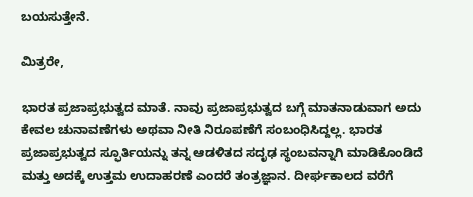ಬಯಸುತ್ತೇನೆ.

ಮಿತ್ರರೇ,

ಭಾರತ ಪ್ರಜಾಪ್ರಭುತ್ವದ ಮಾತೆ. ನಾವು ಪ್ರಜಾಪ್ರಭುತ್ವದ ಬಗ್ಗೆ ಮಾತನಾಡುವಾಗ ಅದು ಕೇವಲ ಚುನಾವಣೆಗಳು ಅಥವಾ ನೀತಿ ನಿರೂಪಣೆಗೆ ಸಂಬಂಧಿಸಿದ್ದಲ್ಲ. ಭಾರತ ಪ್ರಜಾಪ್ರಭುತ್ವದ ಸ್ಫೂರ್ತಿಯನ್ನು ತನ್ನ ಆಡಳಿತದ ಸದೃಢ ಸ್ಥಂಬವನ್ನಾಗಿ ಮಾಡಿಕೊಂಡಿದೆ ಮತ್ತು ಅದಕ್ಕೆ ಉತ್ತಮ ಉದಾಹರಣೆ ಎಂದರೆ ತಂತ್ರಜ್ಞಾನ. ದೀರ್ಘಕಾಲದ ವರೆಗೆ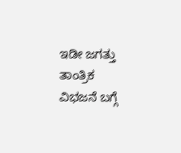ಇಡೀ ಜಗತ್ತು ತಾಂತ್ರಿಕ ವಿಭಜನೆ ಬಗ್ಗೆ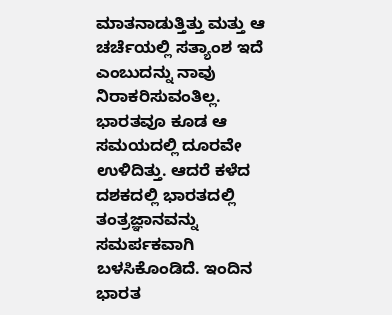ಮಾತನಾಡುತ್ತಿತ್ತು ಮತ್ತು ಆ ಚರ್ಚೆಯಲ್ಲಿ ಸತ್ಯಾಂಶ ಇದೆ ಎಂಬುದನ್ನು ನಾವು ನಿರಾಕರಿಸುವಂತಿಲ್ಲ. ಭಾರತವೂ ಕೂಡ ಆ ಸಮಯದಲ್ಲಿ ದೂರವೇ ಉಳಿದಿತ್ತು. ಆದರೆ ಕಳೆದ ದಶಕದಲ್ಲಿ ಭಾರತದಲ್ಲಿ ತಂತ್ರಜ್ಞಾನವನ್ನು ಸಮರ್ಪಕವಾಗಿ ಬಳಸಿಕೊಂಡಿದೆ. ಇಂದಿನ ಭಾರತ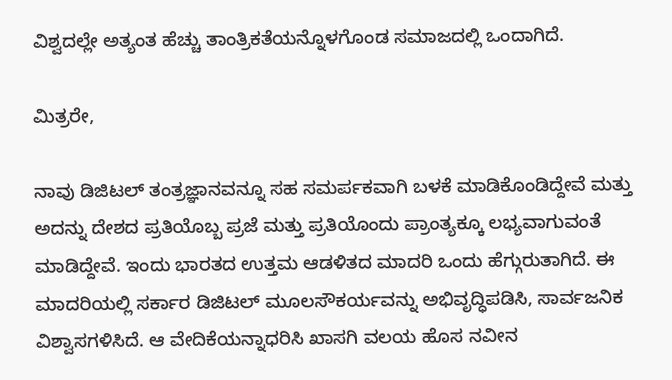ವಿಶ್ವದಲ್ಲೇ ಅತ್ಯಂತ ಹೆಚ್ಚು ತಾಂತ್ರಿಕತೆಯನ್ನೊಳಗೊಂಡ ಸಮಾಜದಲ್ಲಿ ಒಂದಾಗಿದೆ.

ಮಿತ್ರರೇ,

ನಾವು ಡಿಜಿಟಲ್ ತಂತ್ರಜ್ಞಾನವನ್ನೂ ಸಹ ಸಮರ್ಪಕವಾಗಿ ಬಳಕೆ ಮಾಡಿಕೊಂಡಿದ್ದೇವೆ ಮತ್ತು ಅದನ್ನು ದೇಶದ ಪ್ರತಿಯೊಬ್ಬ ಪ್ರಜೆ ಮತ್ತು ಪ್ರತಿಯೊಂದು ಪ್ರಾಂತ್ಯಕ್ಕೂ ಲಭ್ಯವಾಗುವಂತೆ ಮಾಡಿದ್ದೇವೆ. ಇಂದು ಭಾರತದ ಉತ್ತಮ ಆಡಳಿತದ ಮಾದರಿ ಒಂದು ಹೆಗ್ಗುರುತಾಗಿದೆ. ಈ ಮಾದರಿಯಲ್ಲಿ ಸರ್ಕಾರ ಡಿಜಿಟಲ್ ಮೂಲಸೌಕರ್ಯವನ್ನು ಅಭಿವೃದ್ಧಿಪಡಿಸಿ, ಸಾರ್ವಜನಿಕ ವಿಶ್ವಾಸಗಳಿಸಿದೆ. ಆ ವೇದಿಕೆಯನ್ನಾಧರಿಸಿ ಖಾಸಗಿ ವಲಯ ಹೊಸ ನವೀನ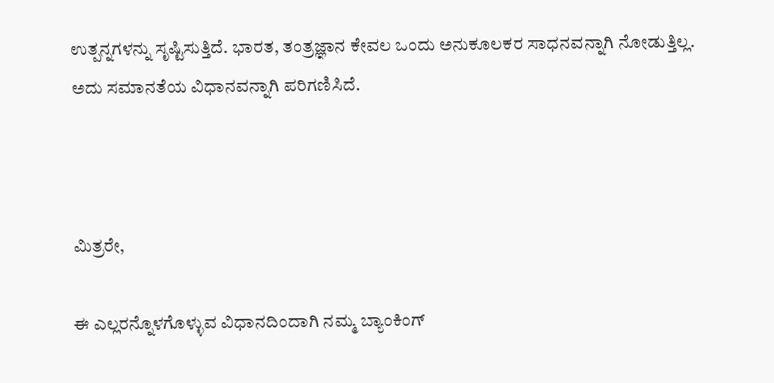ಉತ್ಪನ್ನಗಳನ್ನು ಸೃಷ್ಟಿಸುತ್ತಿದೆ. ಭಾರತ, ತಂತ್ರಜ್ಞಾನ ಕೇವಲ ಒಂದು ಅನುಕೂಲಕರ ಸಾಧನವನ್ನಾಗಿ ನೋಡುತ್ತಿಲ್ಲ. ಅದು ಸಮಾನತೆಯ ವಿಧಾನವನ್ನಾಗಿ ಪರಿಗಣಿಸಿದೆ.



ಮಿತ್ರರೇ,

ಈ ಎಲ್ಲರನ್ನೊಳಗೊಳ್ಳುವ ವಿಧಾನದಿಂದಾಗಿ ನಮ್ಮ ಬ್ಯಾಂಕಿಂಗ್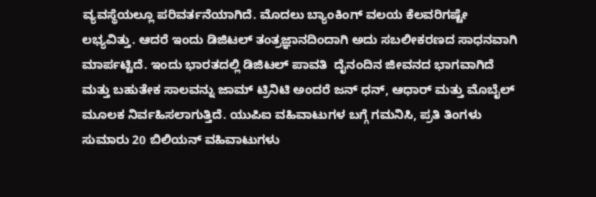ವ್ಯವಸ್ಥೆಯಲ್ಲೂ ಪರಿವರ್ತನೆಯಾಗಿದೆ. ಮೊದಲು ಬ್ಯಾಂಕಿಂಗ್ ವಲಯ ಕೆಲವರಿಗಷ್ಟೇ ಲಭ್ಯವಿತ್ತು. ಆದರೆ ಇಂದು ಡಿಜಿಟಲ್ ತಂತ್ರಜ್ಞಾನದಿಂದಾಗಿ ಅದು ಸಬಲೀಕರಣದ ಸಾಧನವಾಗಿ ಮಾರ್ಪಟ್ಟಿದೆ. ಇಂದು ಭಾರತದಲ್ಲಿ ಡಿಜಿಟಲ್ ಪಾವತಿ  ದೈನಂದಿನ ಜೀವನದ ಭಾಗವಾಗಿದೆ ಮತ್ತು ಬಹುತೇಕ ಸಾಲವನ್ನು ಜಾಮ್ ಟ್ರಿನಿಟಿ ಅಂದರೆ ಜನ್ ಧನ್, ಆಧಾರ್ ಮತ್ತು ಮೊಬೈಲ್ ಮೂಲಕ ನಿರ್ವಹಿಸಲಾಗುತ್ತಿದೆ. ಯುಪಿಐ ವಹಿವಾಟುಗಳ ಬಗ್ಗೆ ಗಮನಿಸಿ, ಪ್ರತಿ ತಿಂಗಳು ಸುಮಾರು 20 ಬಿಲಿಯನ್ ವಹಿವಾಟುಗಳು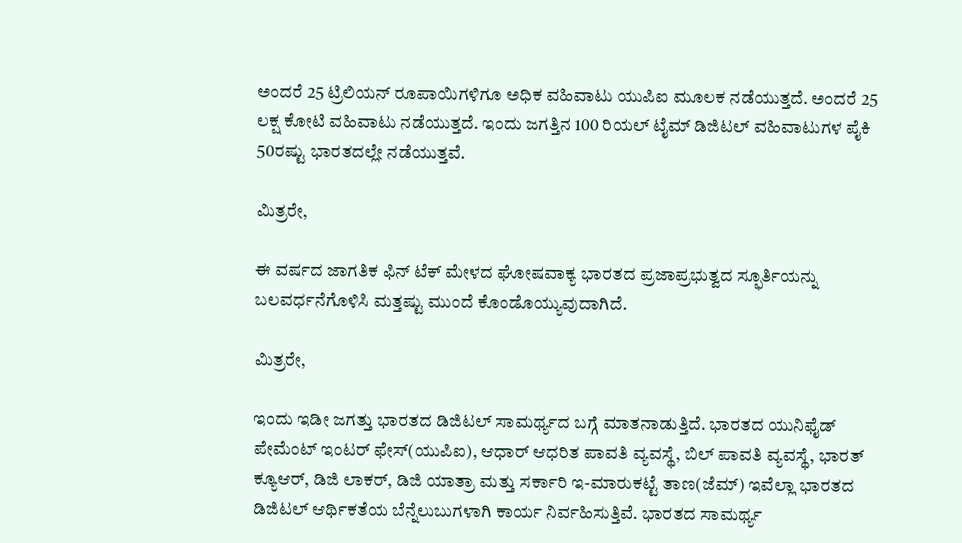ಅಂದರೆ 25 ಟ್ರಿಲಿಯನ್ ರೂಪಾಯಿಗಳಿಗೂ ಅಧಿಕ ವಹಿವಾಟು ಯುಪಿಐ ಮೂಲಕ ನಡೆಯುತ್ತದೆ. ಅಂದರೆ 25 ಲಕ್ಷ ಕೋಟಿ ವಹಿವಾಟು ನಡೆಯುತ್ತದೆ. ಇಂದು ಜಗತ್ತಿನ 100 ರಿಯಲ್ ಟೈಮ್ ಡಿಜಿಟಲ್ ವಹಿವಾಟುಗಳ ಪೈಕಿ 50ರಷ್ಟು ಭಾರತದಲ್ಲೇ ನಡೆಯುತ್ತವೆ.

ಮಿತ್ರರೇ,

ಈ ವರ್ಷದ ಜಾಗತಿಕ ಫಿನ್ ಟೆಕ್ ಮೇಳದ ಘೋಷವಾಕ್ಯ ಭಾರತದ ಪ್ರಜಾಪ್ರಭುತ್ವದ ಸ್ಫೂರ್ತಿಯನ್ನು ಬಲವರ್ಧನೆಗೊಳಿಸಿ ಮತ್ತಷ್ಟು ಮುಂದೆ ಕೊಂಡೊಯ್ಯುವುದಾಗಿದೆ.

ಮಿತ್ರರೇ,

ಇಂದು ಇಡೀ ಜಗತ್ತು ಭಾರತದ ಡಿಜಿಟಲ್ ಸಾಮರ್ಥ್ಯದ ಬಗ್ಗೆ ಮಾತನಾಡುತ್ತಿದೆ. ಭಾರತದ ಯುನಿಫೈಡ್ ಪೇಮೆಂಟ್ ಇಂಟರ್ ಫೇಸ್(ಯುಪಿಐ), ಆಧಾರ್ ಆಧರಿತ ಪಾವತಿ ವ್ಯವಸ್ಥೆ, ಬಿಲ್ ಪಾವತಿ ವ್ಯವಸ್ಥೆ, ಭಾರತ್ ಕ್ಯೂಆರ್, ಡಿಜಿ ಲಾಕರ್, ಡಿಜಿ ಯಾತ್ರಾ ಮತ್ತು ಸರ್ಕಾರಿ ಇ-ಮಾರುಕಟ್ಟೆ ತಾಣ(ಜೆಮ್) ಇವೆಲ್ಲಾ ಭಾರತದ ಡಿಜಿಟಲ್ ಆರ್ಥಿಕತೆಯ ಬೆನ್ನೆಲುಬುಗಳಾಗಿ ಕಾರ್ಯ ನಿರ್ವಹಿಸುತ್ತಿವೆ. ಭಾರತದ ಸಾಮರ್ಥ್ಯ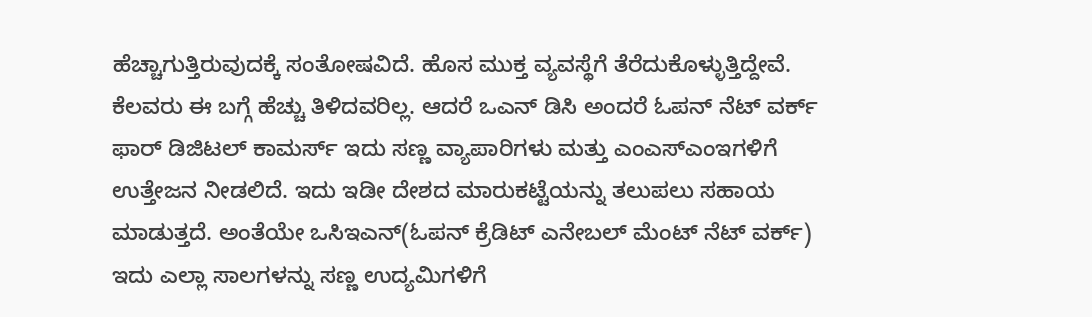ಹೆಚ್ಚಾಗುತ್ತಿರುವುದಕ್ಕೆ ಸಂತೋಷವಿದೆ. ಹೊಸ ಮುಕ್ತ ವ್ಯವಸ್ಥೆಗೆ ತೆರೆದುಕೊಳ್ಳುತ್ತಿದ್ದೇವೆ. ಕೆಲವರು ಈ ಬಗ್ಗೆ ಹೆಚ್ಚು ತಿಳಿದವರಿಲ್ಲ. ಆದರೆ ಒಎನ್ ಡಿಸಿ ಅಂದರೆ ಓಪನ್ ನೆಟ್ ವರ್ಕ್ ಫಾರ್ ಡಿಜಿಟಲ್ ಕಾಮರ್ಸ್ ಇದು ಸಣ್ಣ ವ್ಯಾಪಾರಿಗಳು ಮತ್ತು ಎಂಎಸ್ಎಂಇಗಳಿಗೆ ಉತ್ತೇಜನ ನೀಡಲಿದೆ. ಇದು ಇಡೀ ದೇಶದ ಮಾರುಕಟ್ಟೆಯನ್ನು ತಲುಪಲು ಸಹಾಯ ಮಾಡುತ್ತದೆ. ಅಂತೆಯೇ ಒಸಿಇಎನ್(ಓಪನ್ ಕ್ರೆಡಿಟ್ ಎನೇಬಲ್ ಮೆಂಟ್ ನೆಟ್ ವರ್ಕ್) ಇದು ಎಲ್ಲಾ ಸಾಲಗಳನ್ನು ಸಣ್ಣ ಉದ್ಯಮಿಗಳಿಗೆ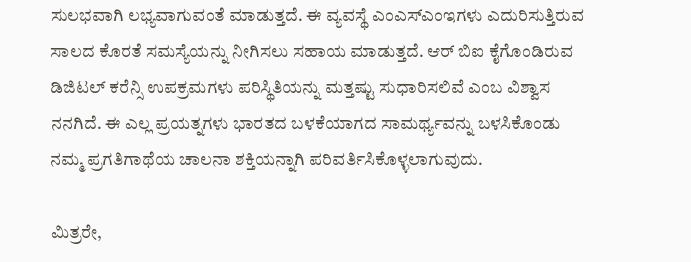ಸುಲಭವಾಗಿ ಲಭ್ಯವಾಗುವಂತೆ ಮಾಡುತ್ತದೆ. ಈ ವ್ಯವಸ್ಥೆ ಎಂಎಸ್ಎಂಇಗಳು ಎದುರಿಸುತ್ತಿರುವ ಸಾಲದ ಕೊರತೆ ಸಮಸ್ಯೆಯನ್ನು ನೀಗಿಸಲು ಸಹಾಯ ಮಾಡುತ್ತದೆ. ಆರ್ ಬಿಐ ಕೈಗೊಂಡಿರುವ ಡಿಜಿಟಲ್ ಕರೆನ್ಸಿ ಉಪಕ್ರಮಗಳು ಪರಿಸ್ಥಿತಿಯನ್ನು ಮತ್ತಷ್ಟು ಸುಧಾರಿಸಲಿವೆ ಎಂಬ ವಿಶ್ವಾಸ ನನಗಿದೆ. ಈ ಎಲ್ಲ ಪ್ರಯತ್ನಗಳು ಭಾರತದ ಬಳಕೆಯಾಗದ ಸಾಮರ್ಥ್ಯವನ್ನು ಬಳಸಿಕೊಂಡು ನಮ್ಮ ಪ್ರಗತಿಗಾಥೆಯ ಚಾಲನಾ ಶಕ್ತಿಯನ್ನಾಗಿ ಪರಿವರ್ತಿಸಿಕೊಳ್ಳಲಾಗುವುದು.

ಮಿತ್ರರೇ,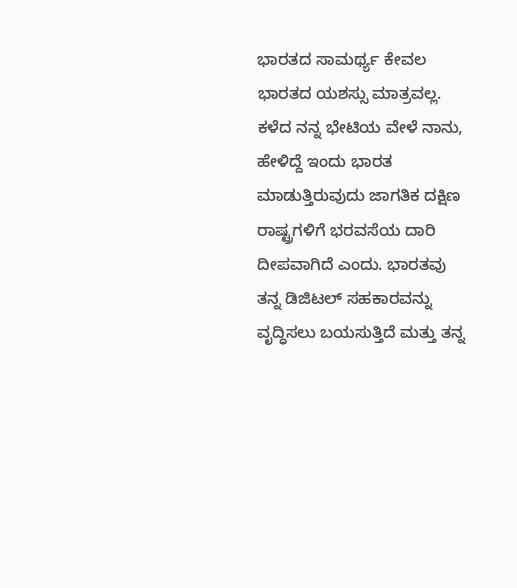ಭಾರತದ ಸಾಮರ್ಥ್ಯ ಕೇವಲ ಭಾರತದ ಯಶಸ್ಸು ಮಾತ್ರವಲ್ಲ. ಕಳೆದ ನನ್ನ ಭೇಟಿಯ ವೇಳೆ ನಾನು, ಹೇಳಿದ್ದೆ ಇಂದು ಭಾರತ ಮಾಡುತ್ತಿರುವುದು ಜಾಗತಿಕ ದಕ್ಷಿಣ ರಾಷ್ಟ್ರಗಳಿಗೆ ಭರವಸೆಯ ದಾರಿ ದೀಪವಾಗಿದೆ ಎಂದು. ಭಾರತವು ತನ್ನ ಡಿಜಿಟಲ್ ಸಹಕಾರವನ್ನು ವೃದ್ಧಿಸಲು ಬಯಸುತ್ತಿದೆ ಮತ್ತು ತನ್ನ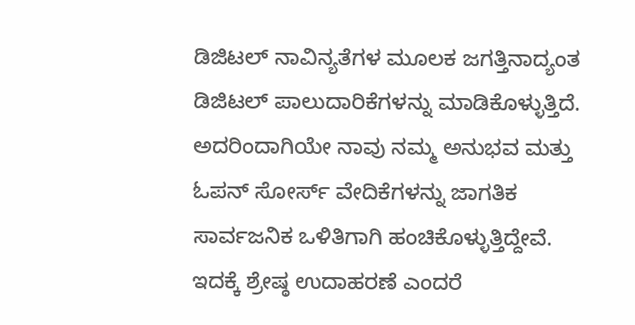ಡಿಜಿಟಲ್ ನಾವಿನ್ಯತೆಗಳ ಮೂಲಕ ಜಗತ್ತಿನಾದ್ಯಂತ ಡಿಜಿಟಲ್ ಪಾಲುದಾರಿಕೆಗಳನ್ನು ಮಾಡಿಕೊಳ್ಳುತ್ತಿದೆ. ಅದರಿಂದಾಗಿಯೇ ನಾವು ನಮ್ಮ ಅನುಭವ ಮತ್ತು ಓಪನ್ ಸೋರ್ಸ್ ವೇದಿಕೆಗಳನ್ನು ಜಾಗತಿಕ ಸಾರ್ವಜನಿಕ ಒಳಿತಿಗಾಗಿ ಹಂಚಿಕೊಳ್ಳುತ್ತಿದ್ದೇವೆ. ಇದಕ್ಕೆ ಶ್ರೇಷ್ಠ ಉದಾಹರಣೆ ಎಂದರೆ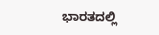ಭಾರತದಲ್ಲಿ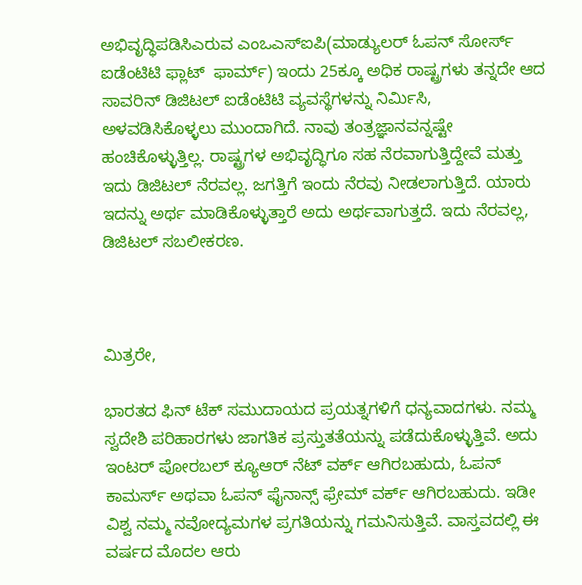ಅಭಿವೃದ್ಧಿಪಡಿಸಿಎರುವ ಎಂಒಎಸ್ಐಪಿ(ಮಾಡ್ಯುಲರ್ ಓಪನ್ ಸೋರ್ಸ್ ಐಡೆಂಟಿಟಿ ಫ್ಲಾಟ್  ಫಾರ್ಮ್) ಇಂದು 25ಕ್ಕೂ ಅಧಿಕ ರಾಷ್ಟ್ರಗಳು ತನ್ನದೇ ಆದ ಸಾವರಿನ್ ಡಿಜಿಟಲ್ ಐಡೆಂಟಿಟಿ ವ್ಯವಸ್ಥೆಗಳನ್ನು ನಿರ್ಮಿಸಿ, ಅಳವಡಿಸಿಕೊಳ್ಳಲು ಮುಂದಾಗಿದೆ. ನಾವು ತಂತ್ರಜ್ಞಾನವನ್ನಷ್ಟೇ ಹಂಚಿಕೊಳ್ಳುತ್ತಿಲ್ಲ. ರಾಷ್ಟ್ರಗಳ ಅಭಿವೃದ್ಧಿಗೂ ಸಹ ನೆರವಾಗುತ್ತಿದ್ದೇವೆ ಮತ್ತು ಇದು ಡಿಜಿಟಲ್ ನೆರವಲ್ಲ. ಜಗತ್ತಿಗೆ ಇಂದು ನೆರವು ನೀಡಲಾಗುತ್ತಿದೆ. ಯಾರು ಇದನ್ನು ಅರ್ಥ ಮಾಡಿಕೊಳ್ಳುತ್ತಾರೆ ಅದು ಅರ್ಥವಾಗುತ್ತದೆ. ಇದು ನೆರವಲ್ಲ, ಡಿಜಿಟಲ್ ಸಬಲೀಕರಣ.



ಮಿತ್ರರೇ,

ಭಾರತದ ಫಿನ್ ಟೆಕ್ ಸಮುದಾಯದ ಪ್ರಯತ್ನಗಳಿಗೆ ಧನ್ಯವಾದಗಳು. ನಮ್ಮ ಸ್ವದೇಶಿ ಪರಿಹಾರಗಳು ಜಾಗತಿಕ ಪ್ರಸ್ತುತತೆಯನ್ನು ಪಡೆದುಕೊಳ್ಳುತ್ತಿವೆ. ಅದು ಇಂಟರ್ ಪೋರಬಲ್ ಕ್ಯೂಆರ್ ನೆಟ್ ವರ್ಕ್ ಆಗಿರಬಹುದು, ಓಪನ್ ಕಾಮರ್ಸ್ ಅಥವಾ ಓಪನ್ ಫೈನಾನ್ಸ್ ಫ್ರೇಮ್ ವರ್ಕ್ ಆಗಿರಬಹುದು. ಇಡೀ ವಿಶ್ವ ನಮ್ಮ ನವೋದ್ಯಮಗಳ ಪ್ರಗತಿಯನ್ನು ಗಮನಿಸುತ್ತಿವೆ. ವಾಸ್ತವದಲ್ಲಿ ಈ ವರ್ಷದ ಮೊದಲ ಆರು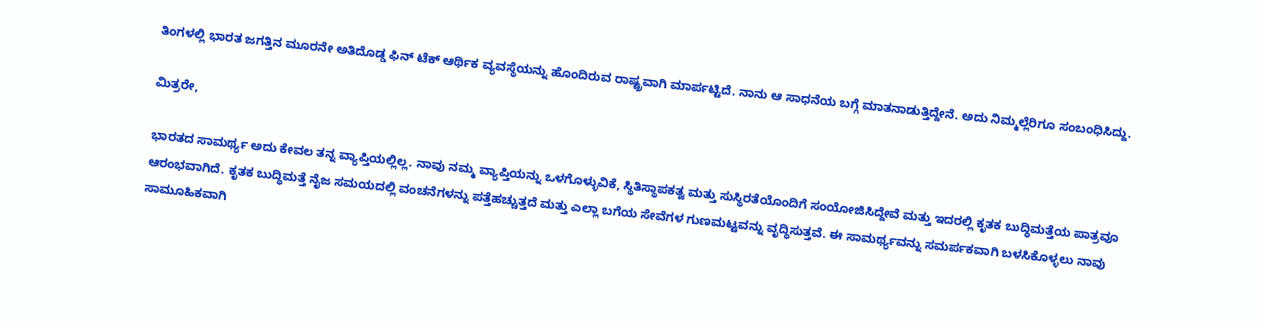ತಿಂಗಳಲ್ಲಿ ಭಾರತ ಜಗತ್ತಿನ ಮೂರನೇ ಅತಿದೊಡ್ಡ ಫಿನ್ ಟೆಕ್ ಆರ್ಥಿಕ ವ್ಯವಸ್ಥೆಯನ್ನು ಹೊಂದಿರುವ ರಾಷ್ಟ್ರವಾಗಿ ಮಾರ್ಪಟ್ಟಿದೆ. ನಾನು ಆ ಸಾಧನೆಯ ಬಗ್ಗೆ ಮಾತನಾಡುತ್ತಿದ್ದೇನೆ. ಅದು ನಿಮ್ಮಲ್ಲೆರಿಗೂ ಸಂಬಂಧಿಸಿದ್ದು.

ಮಿತ್ರರೇ,

ಭಾರತದ ಸಾಮರ್ಥ್ಯ ಅದು ಕೇವಲ ತನ್ನ ವ್ಯಾಪ್ತಿಯಲ್ಲಿಲ್ಲ. ನಾವು ನಮ್ಮ ವ್ಯಾಪ್ತಿಯನ್ನು ಒಳಗೊಳ್ಳುವಿಕೆ, ಸ್ಥಿತಿಸ್ಥಾಪಕತ್ವ ಮತ್ತು ಸುಸ್ಥಿರತೆಯೊಂದಿಗೆ ಸಂಯೋಜಿಸಿದ್ದೇವೆ ಮತ್ತು ಇದರಲ್ಲಿ ಕೃತಕ ಬುದ್ಧಿಮತ್ತೆಯ ಪಾತ್ರವೂ ಆರಂಭವಾಗಿದೆ. ಕೃತಕ ಬುದ್ಧಿಮತ್ತೆ ನೈಜ ಸಮಯದಲ್ಲಿ ವಂಚನೆಗಳನ್ನು ಪತ್ತೆಹಚ್ಚುತ್ತದೆ ಮತ್ತು ಎಲ್ಲಾ ಬಗೆಯ ಸೇವೆಗಳ ಗುಣಮಟ್ಟವನ್ನು ವೃದ್ಧಿಸುತ್ತವೆ. ಈ ಸಾಮರ್ಥ್ಯವನ್ನು ಸಮರ್ಪಕವಾಗಿ ಬಳಸಿಕೊಳ್ಳಲು ನಾವು ಸಾಮೂಹಿಕವಾಗಿ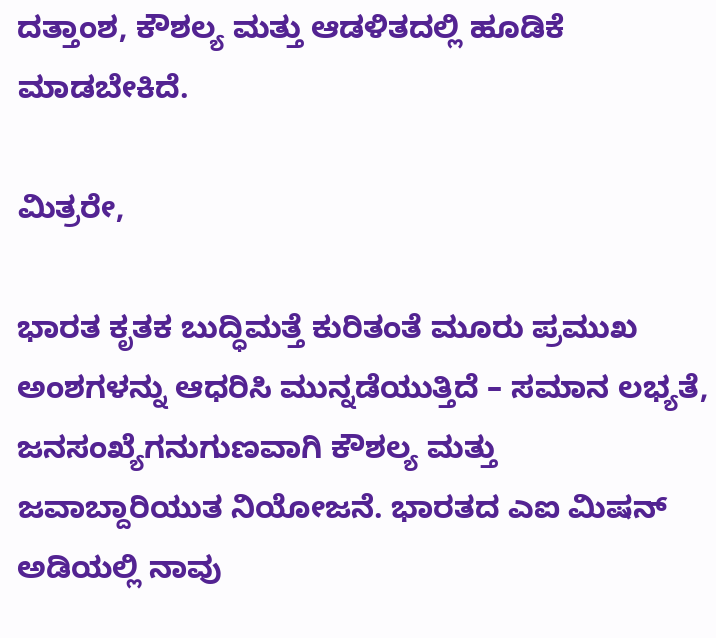ದತ್ತಾಂಶ, ಕೌಶಲ್ಯ ಮತ್ತು ಆಡಳಿತದಲ್ಲಿ ಹೂಡಿಕೆ ಮಾಡಬೇಕಿದೆ.

ಮಿತ್ರರೇ,

ಭಾರತ ಕೃತಕ ಬುದ್ಧಿಮತ್ತೆ ಕುರಿತಂತೆ ಮೂರು ಪ್ರಮುಖ ಅಂಶಗಳನ್ನು ಆಧರಿಸಿ ಮುನ್ನಡೆಯುತ್ತಿದೆ – ಸಮಾನ ಲಭ್ಯತೆ, ಜನಸಂಖ್ಯೆಗನುಗುಣವಾಗಿ ಕೌಶಲ್ಯ ಮತ್ತು ಜವಾಬ್ದಾರಿಯುತ ನಿಯೋಜನೆ. ಭಾರತದ ಎಐ ಮಿಷನ್ ಅಡಿಯಲ್ಲಿ ನಾವು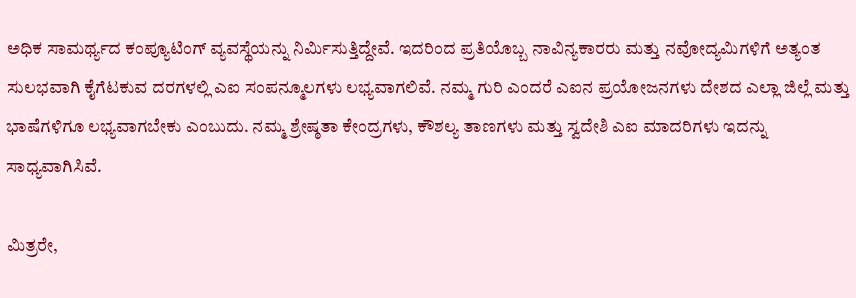ಅಧಿಕ ಸಾಮರ್ಥ್ಯದ ಕಂಪ್ಯೂಟಿಂಗ್ ವ್ಯವಸ್ಥೆಯನ್ನು ನಿರ್ಮಿಸುತ್ತಿದ್ದೇವೆ. ಇದರಿಂದ ಪ್ರತಿಯೊಬ್ಬ ನಾವಿನ್ಯಕಾರರು ಮತ್ತು ನವೋದ್ಯಮಿಗಳಿಗೆ ಅತ್ಯಂತ ಸುಲಭವಾಗಿ ಕೈಗೆಟಕುವ ದರಗಳಲ್ಲಿ ಎಐ ಸಂಪನ್ಮೂಲಗಳು ಲಭ್ಯವಾಗಲಿವೆ. ನಮ್ಮ ಗುರಿ ಎಂದರೆ ಎಐನ ಪ್ರಯೋಜನಗಳು ದೇಶದ ಎಲ್ಲಾ ಜಿಲ್ಲೆ ಮತ್ತು ಭಾಷೆಗಳಿಗೂ ಲಭ್ಯವಾಗಬೇಕು ಎಂಬುದು. ನಮ್ಮ ಶ್ರೇಷ್ಠತಾ ಕೇಂದ್ರಗಳು, ಕೌಶಲ್ಯ ತಾಣಗಳು ಮತ್ತು ಸ್ವದೇಶಿ ಎಐ ಮಾದರಿಗಳು ಇದನ್ನು ಸಾಧ್ಯವಾಗಿಸಿವೆ.

ಮಿತ್ರರೇ,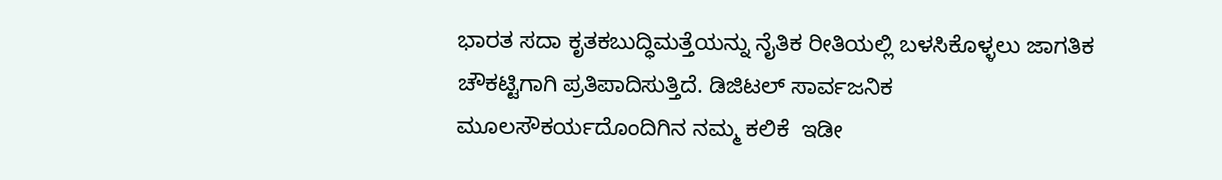ಭಾರತ ಸದಾ ಕೃತಕಬುದ್ಧಿಮತ್ತೆಯನ್ನು ನೈತಿಕ ರೀತಿಯಲ್ಲಿ ಬಳಸಿಕೊಳ್ಳಲು ಜಾಗತಿಕ ಚೌಕಟ್ಟಿಗಾಗಿ ಪ್ರತಿಪಾದಿಸುತ್ತಿದೆ. ಡಿಜಿಟಲ್ ಸಾರ್ವಜನಿಕ ಮೂಲಸೌಕರ್ಯದೊಂದಿಗಿನ ನಮ್ಮ ಕಲಿಕೆ  ಇಡೀ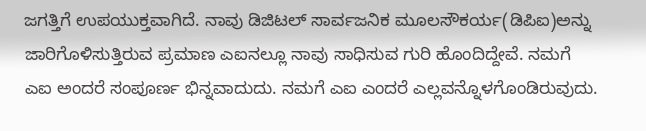ಜಗತ್ತಿಗೆ ಉಪಯುಕ್ತವಾಗಿದೆ. ನಾವು ಡಿಜಿಟಲ್ ಸಾರ್ವಜನಿಕ ಮೂಲಸೌಕರ್ಯ(ಡಿಪಿಐ)ಅನ್ನು ಜಾರಿಗೊಳಿಸುತ್ತಿರುವ ಪ್ರಮಾಣ ಎಐನಲ್ಲೂ ನಾವು ಸಾಧಿಸುವ ಗುರಿ ಹೊಂದಿದ್ದೇವೆ. ನಮಗೆ ಎಐ ಅಂದರೆ ಸಂಪೂರ್ಣ ಭಿನ್ನವಾದುದು. ನಮಗೆ ಎಐ ಎಂದರೆ ಎಲ್ಲವನ್ನೊಳಗೊಂಡಿರುವುದು.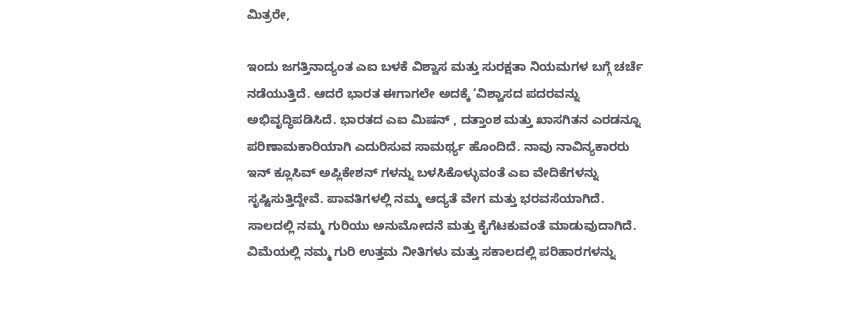ಮಿತ್ರರೇ,

ಇಂದು ಜಗತ್ತಿನಾದ್ಯಂತ ಎಐ ಬಳಕೆ ವಿಶ್ವಾಸ ಮತ್ತು ಸುರಕ್ಷತಾ ನಿಯಮಗಳ ಬಗ್ಗೆ ಚರ್ಚೆ ನಡೆಯುತ್ತಿದೆ. ಆದರೆ ಭಾರತ ಈಗಾಗಲೇ ಅದಕ್ಕೆ ‘ವಿಶ್ವಾಸದ ಪದರವನ್ನು ಅಭಿವೃದ್ಧಿಪಡಿಸಿದೆ. ಭಾರತದ ಎಐ ಮಿಷನ್ , ದತ್ತಾಂಶ ಮತ್ತು ಖಾಸಗಿತನ ಎರಡನ್ನೂ ಪರಿಣಾಮಕಾರಿಯಾಗಿ ಎದುರಿಸುವ ಸಾಮರ್ಥ್ಯ ಹೊಂದಿದೆ. ನಾವು ನಾವಿನ್ಯಕಾರರು ಇನ್ ಕ್ಲೂಸಿವ್ ಅಪ್ಲಿಕೇಶನ್ ಗಳನ್ನು ಬಳಸಿಕೊಳ್ಳುವಂತೆ ಎಐ ವೇದಿಕೆಗಳನ್ನು ಸೃಷ್ಟಿಸುತ್ತಿದ್ದೇವೆ. ಪಾವತಿಗಳಲ್ಲಿ ನಮ್ಮ ಆದ್ಯತೆ ವೇಗ ಮತ್ತು ಭರವಸೆಯಾಗಿದೆ. ಸಾಲದಲ್ಲಿ ನಮ್ಮ ಗುರಿಯು ಅನುಮೋದನೆ ಮತ್ತು ಕೈಗೆಟಕುವಂತೆ ಮಾಡುವುದಾಗಿದೆ. ವಿಮೆಯಲ್ಲಿ ನಮ್ಮ ಗುರಿ ಉತ್ತಮ ನೀತಿಗಳು ಮತ್ತು ಸಕಾಲದಲ್ಲಿ ಪರಿಹಾರಗಳನ್ನು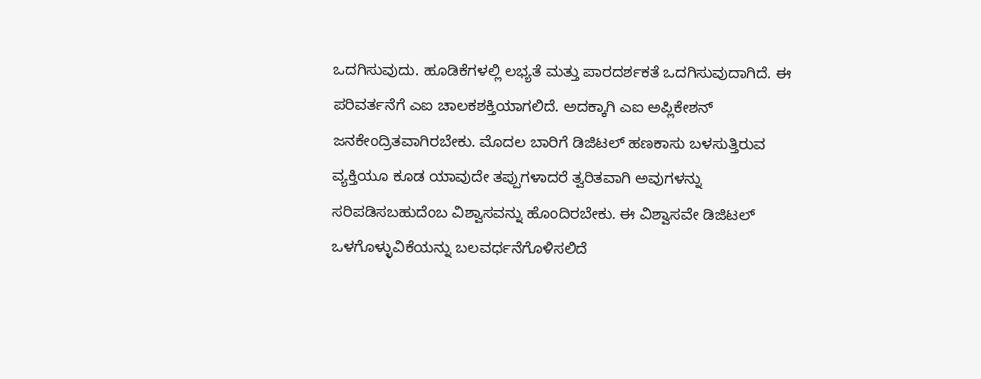ಒದಗಿಸುವುದು. ಹೂಡಿಕೆಗಳಲ್ಲಿ ಲಭ್ಯತೆ ಮತ್ತು ಪಾರದರ್ಶಕತೆ ಒದಗಿಸುವುದಾಗಿದೆ. ಈ ಪರಿವರ್ತನೆಗೆ ಎಐ ಚಾಲಕಶಕ್ತಿಯಾಗಲಿದೆ. ಅದಕ್ಕಾಗಿ ಎಐ ಅಪ್ಲಿಕೇಶನ್ ಜನಕೇಂದ್ರಿತವಾಗಿರಬೇಕು. ಮೊದಲ ಬಾರಿಗೆ ಡಿಜಿಟಲ್ ಹಣಕಾಸು ಬಳಸುತ್ತಿರುವ ವ್ಯಕ್ತಿಯೂ ಕೂಡ ಯಾವುದೇ ತಪ್ಪುಗಳಾದರೆ ತ್ವರಿತವಾಗಿ ಅವುಗಳನ್ನು ಸರಿಪಡಿಸಬಹುದೆಂಬ ವಿಶ್ವಾಸವನ್ನು ಹೊಂದಿರಬೇಕು. ಈ ವಿಶ್ವಾಸವೇ ಡಿಜಿಟಲ್ ಒಳಗೊಳ್ಳುವಿಕೆಯನ್ನು ಬಲವರ್ಧನೆಗೊಳಿಸಲಿದೆ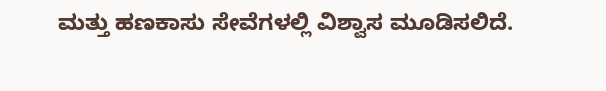ಮತ್ತು ಹಣಕಾಸು ಸೇವೆಗಳಲ್ಲಿ ವಿಶ್ವಾಸ ಮೂಡಿಸಲಿದೆ.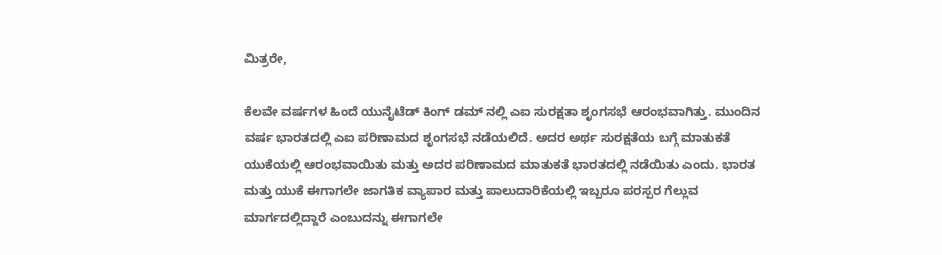ಮಿತ್ರರೇ,

ಕೆಲವೇ ವರ್ಷಗಳ ಹಿಂದೆ ಯುನೈಟೆಡ್ ಕಿಂಗ್ ಡಮ್ ನಲ್ಲಿ ಎಐ ಸುರಕ್ಷತಾ ಶೃಂಗಸಭೆ ಆರಂಭವಾಗಿತ್ತು. ಮುಂದಿನ ವರ್ಷ ಭಾರತದಲ್ಲಿ ಎಐ ಪರಿಣಾಮದ ಶೃಂಗಸಭೆ ನಡೆಯಲಿದೆ. ಅದರ ಅರ್ಥ ಸುರಕ್ಷತೆಯ ಬಗ್ಗೆ ಮಾತುಕತೆ ಯುಕೆಯಲ್ಲಿ ಆರಂಭವಾಯಿತು ಮತ್ತು ಅದರ ಪರಿಣಾಮದ ಮಾತುಕತೆ ಭಾರತದಲ್ಲಿ ನಡೆಯಿತು ಎಂದು. ಭಾರತ ಮತ್ತು ಯುಕೆ ಈಗಾಗಲೇ ಜಾಗತಿಕ ವ್ಯಾಪಾರ ಮತ್ತು ಪಾಲುದಾರಿಕೆಯಲ್ಲಿ ಇಬ್ಬರೂ ಪರಸ್ಪರ ಗೆಲ್ಲುವ ಮಾರ್ಗದಲ್ಲಿದ್ದಾರೆ ಎಂಬುದನ್ನು ಈಗಾಗಲೇ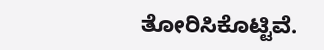ತೋರಿಸಿಕೊಟ್ಟಿವೆ.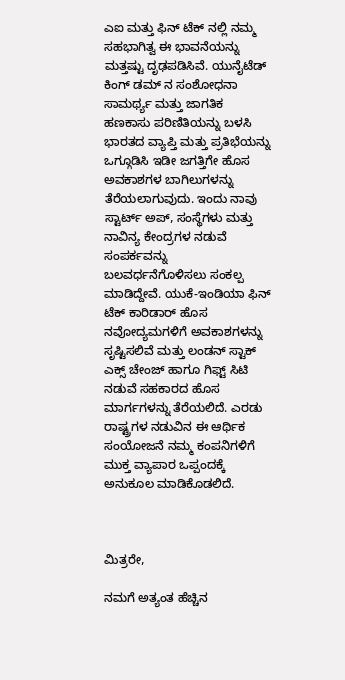ಎಐ ಮತ್ತು ಫಿನ್ ಟೆಕ್ ನಲ್ಲಿ ನಮ್ಮ ಸಹಭಾಗಿತ್ವ ಈ ಭಾವನೆಯನ್ನು ಮತ್ತಷ್ಟು ದೃಢಪಡಿಸಿವೆ. ಯುನೈಟೆಡ್ ಕಿಂಗ್ ಡಮ್ ನ ಸಂಶೋಧನಾ ಸಾಮರ್ಥ್ಯ ಮತ್ತು ಜಾಗತಿಕ ಹಣಕಾಸು ಪರಿಣಿತಿಯನ್ನು ಬಳಸಿ ಭಾರತದ ವ್ಯಾಪ್ತಿ ಮತ್ತು ಪ್ರತಿಭೆಯನ್ನು ಒಗ್ಗೂಡಿಸಿ ಇಡೀ ಜಗತ್ತಿಗೇ ಹೊಸ ಅವಕಾಶಗಳ ಬಾಗಿಲುಗಳನ್ನು ತೆರೆಯಲಾಗುವುದು. ಇಂದು ನಾವು ಸ್ಟಾರ್ಟ್ ಅಪ್, ಸಂಸ್ಥೆಗಳು ಮತ್ತು ನಾವಿನ್ಯ ಕೇಂದ್ರಗಳ ನಡುವೆ ಸಂಪರ್ಕವನ್ನು ಬಲವರ್ಧನೆಗೊಳಿಸಲು ಸಂಕಲ್ಪ ಮಾಡಿದ್ದೇವೆ. ಯುಕೆ-ಇಂಡಿಯಾ ಫಿನ್ ಟೆಕ್ ಕಾರಿಡಾರ್ ಹೊಸ ನವೋದ್ಯಮಗಳಿಗೆ ಅವಕಾಶಗಳನ್ನು ಸೃಷ್ಟಿಸಲಿವೆ ಮತ್ತು ಲಂಡನ್ ಸ್ಟಾಕ್ ಎಕ್ಸ್ ಚೇಂಜ್ ಹಾಗೂ ಗಿಫ್ಟ್ ಸಿಟಿ ನಡುವೆ ಸಹಕಾರದ ಹೊಸ ಮಾರ್ಗಗಳನ್ನು ತೆರೆಯಲಿದೆ. ಎರಡು ರಾಷ್ಟ್ರಗಳ ನಡುವಿನ ಈ ಆರ್ಥಿಕ ಸಂಯೋಜನೆ ನಮ್ಮ ಕಂಪನಿಗಳಿಗೆ ಮುಕ್ತ ವ್ಯಾಪಾರ ಒಪ್ಪಂದಕ್ಕೆ ಅನುಕೂಲ ಮಾಡಿಕೊಡಲಿದೆ.



ಮಿತ್ರರೇ,

ನಮಗೆ ಅತ್ಯಂತ ಹೆಚ್ಚಿನ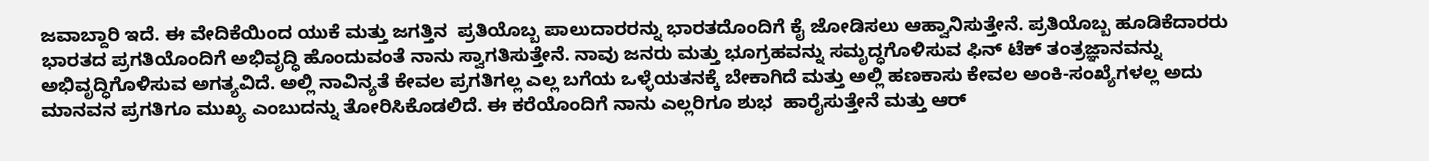ಜವಾಬ್ದಾರಿ ಇದೆ. ಈ ವೇದಿಕೆಯಿಂದ ಯುಕೆ ಮತ್ತು ಜಗತ್ತಿನ  ಪ್ರತಿಯೊಬ್ಬ ಪಾಲುದಾರರನ್ನು ಭಾರತದೊಂದಿಗೆ ಕೈ ಜೋಡಿಸಲು ಆಹ್ವಾನಿಸುತ್ತೇನೆ. ಪ್ರತಿಯೊಬ್ಬ ಹೂಡಿಕೆದಾರರು ಭಾರತದ ಪ್ರಗತಿಯೊಂದಿಗೆ ಅಭಿವೃದ್ಧಿ ಹೊಂದುವಂತೆ ನಾನು ಸ್ವಾಗತಿಸುತ್ತೇನೆ. ನಾವು ಜನರು ಮತ್ತು ಭೂಗ್ರಹವನ್ನು ಸಮೃದ್ಧಗೊಳಿಸುವ ಫಿನ್ ಟೆಕ್ ತಂತ್ರಜ್ಞಾನವನ್ನು ಅಭಿವೃದ್ಧಿಗೊಳಿಸುವ ಅಗತ್ಯವಿದೆ. ಅಲ್ಲಿ ನಾವಿನ್ಯತೆ ಕೇವಲ ಪ್ರಗತಿಗಲ್ಲ ಎಲ್ಲ ಬಗೆಯ ಒಳ್ಳೆಯತನಕ್ಕೆ ಬೇಕಾಗಿದೆ ಮತ್ತು ಅಲ್ಲಿ ಹಣಕಾಸು ಕೇವಲ ಅಂಕಿ-ಸಂಖ್ಯೆಗಳಲ್ಲ ಅದು ಮಾನವನ ಪ್ರಗತಿಗೂ ಮುಖ್ಯ ಎಂಬುದನ್ನು ತೋರಿಸಿಕೊಡಲಿದೆ. ಈ ಕರೆಯೊಂದಿಗೆ ನಾನು ಎಲ್ಲರಿಗೂ ಶುಭ  ಹಾರೈಸುತ್ತೇನೆ ಮತ್ತು ಆರ್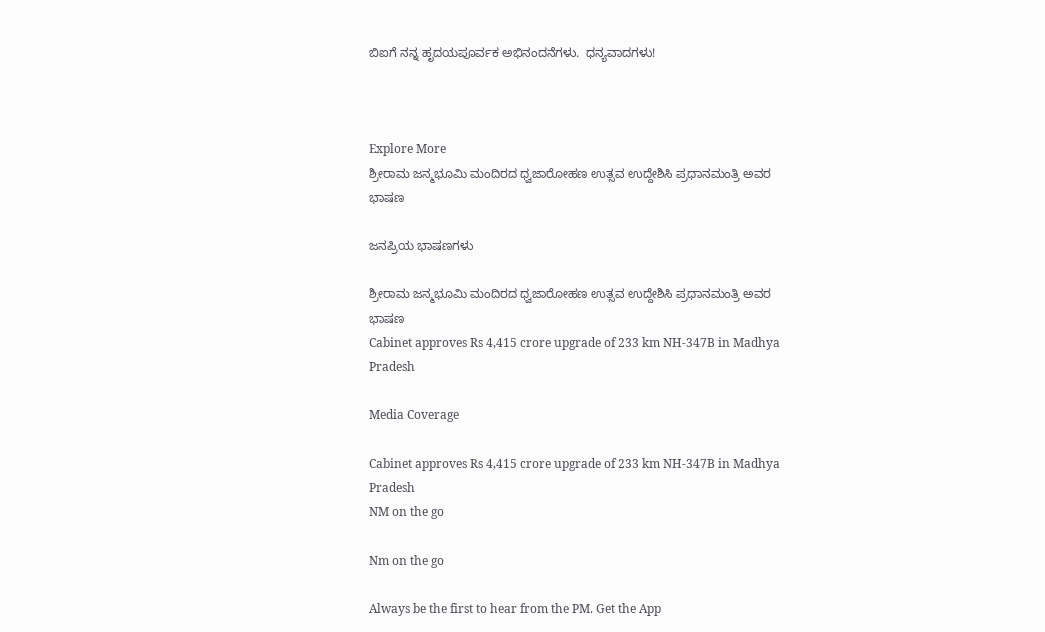ಬಿಐಗೆ ನನ್ನ ಹೃದಯಪೂರ್ವಕ ಅಭಿನಂದನೆಗಳು.  ಧನ್ಯವಾದಗಳು!



Explore More
ಶ್ರೀರಾಮ ಜನ್ಮಭೂಮಿ ಮಂದಿರದ ಧ್ವಜಾರೋಹಣ ಉತ್ಸವ ಉದ್ದೇಶಿಸಿ ಪ್ರಧಾನಮಂತ್ರಿ ಅವರ ಭಾಷಣ

ಜನಪ್ರಿಯ ಭಾಷಣಗಳು

ಶ್ರೀರಾಮ ಜನ್ಮಭೂಮಿ ಮಂದಿರದ ಧ್ವಜಾರೋಹಣ ಉತ್ಸವ ಉದ್ದೇಶಿಸಿ ಪ್ರಧಾನಮಂತ್ರಿ ಅವರ ಭಾಷಣ
Cabinet approves Rs 4,415 crore upgrade of 233 km NH-347B in Madhya Pradesh

Media Coverage

Cabinet approves Rs 4,415 crore upgrade of 233 km NH-347B in Madhya Pradesh
NM on the go

Nm on the go

Always be the first to hear from the PM. Get the App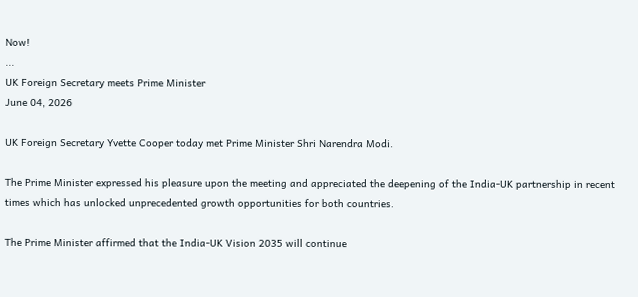Now!
...
UK Foreign Secretary meets Prime Minister
June 04, 2026

UK Foreign Secretary Yvette Cooper today met Prime Minister Shri Narendra Modi.

The Prime Minister expressed his pleasure upon the meeting and appreciated the deepening of the India-UK partnership in recent times which has unlocked unprecedented growth opportunities for both countries.

The Prime Minister affirmed that the India-UK Vision 2035 will continue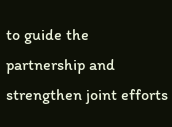to guide the partnership and strengthen joint efforts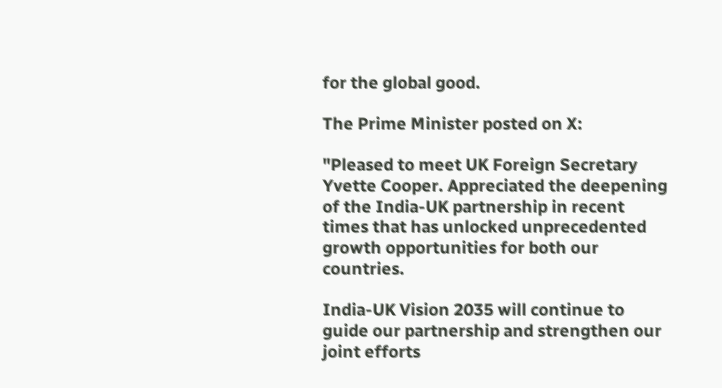for the global good.

The Prime Minister posted on X:

"Pleased to meet UK Foreign Secretary Yvette Cooper. Appreciated the deepening of the India-UK partnership in recent times that has unlocked unprecedented growth opportunities for both our countries.

India-UK Vision 2035 will continue to guide our partnership and strengthen our joint efforts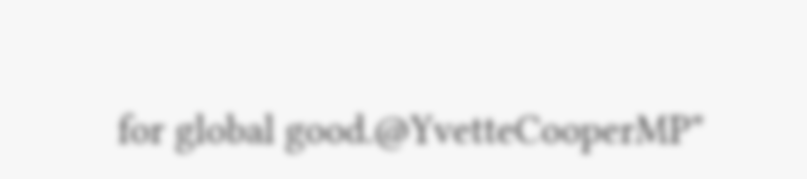for global good.@YvetteCooperMP"